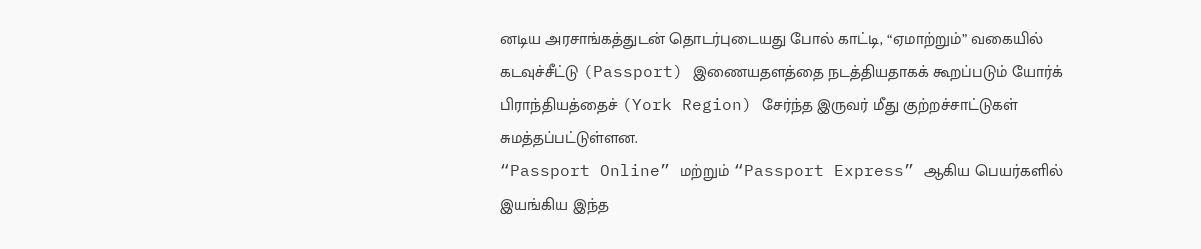னடிய அரசாங்கத்துடன் தொடர்புடையது போல் காட்டி, “ஏமாற்றும்” வகையில் கடவுச்சீட்டு (Passport) இணையதளத்தை நடத்தியதாகக் கூறப்படும் யோர்க் பிராந்தியத்தைச் (York Region) சேர்ந்த இருவர் மீது குற்றச்சாட்டுகள் சுமத்தப்பட்டுள்ளன.
“Passport Online” மற்றும் “Passport Express” ஆகிய பெயர்களில் இயங்கிய இந்த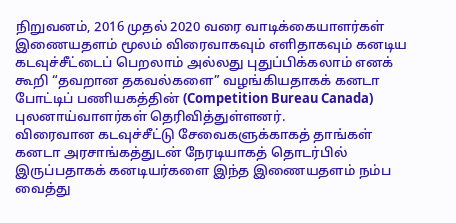நிறுவனம், 2016 முதல் 2020 வரை வாடிக்கையாளர்கள் இணையதளம் மூலம் விரைவாகவும் எளிதாகவும் கனடிய கடவுச்சீட்டைப் பெறலாம் அல்லது புதுப்பிக்கலாம் எனக் கூறி “தவறான தகவல்களை” வழங்கியதாகக் கனடா போட்டிப் பணியகத்தின் (Competition Bureau Canada) புலனாய்வாளர்கள் தெரிவித்துள்ளனர்.
விரைவான கடவுச்சீட்டு சேவைகளுக்காகத் தாங்கள் கனடா அரசாங்கத்துடன் நேரடியாகத் தொடர்பில் இருப்பதாகக் கனடியர்களை இந்த இணையதளம் நம்ப வைத்து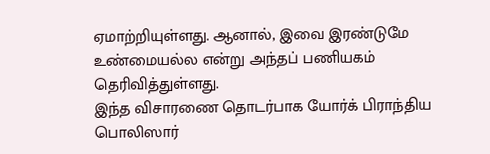ஏமாற்றியுள்ளது. ஆனால், இவை இரண்டுமே உண்மையல்ல என்று அந்தப் பணியகம் தெரிவித்துள்ளது.
இந்த விசாரணை தொடர்பாக யோர்க் பிராந்திய பொலிஸார்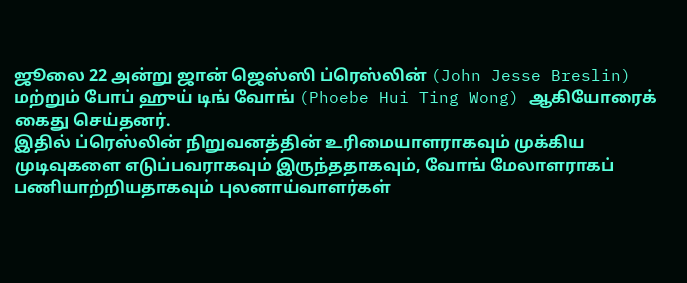ஜூலை 22 அன்று ஜான் ஜெஸ்ஸி ப்ரெஸ்லின் (John Jesse Breslin) மற்றும் போப் ஹுய் டிங் வோங் (Phoebe Hui Ting Wong) ஆகியோரைக் கைது செய்தனர்.
இதில் ப்ரெஸ்லின் நிறுவனத்தின் உரிமையாளராகவும் முக்கிய முடிவுகளை எடுப்பவராகவும் இருந்ததாகவும், வோங் மேலாளராகப் பணியாற்றியதாகவும் புலனாய்வாளர்கள்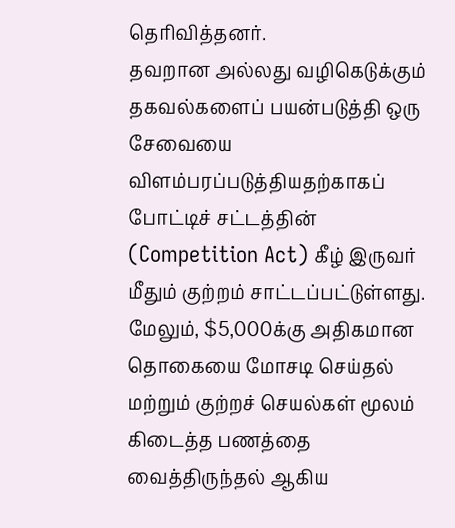தெரிவித்தனர்.
தவறான அல்லது வழிகெடுக்கும் தகவல்களைப் பயன்படுத்தி ஒரு சேவையை விளம்பரப்படுத்தியதற்காகப் போட்டிச் சட்டத்தின் (Competition Act) கீழ் இருவர் மீதும் குற்றம் சாட்டப்பட்டுள்ளது. மேலும், $5,000க்கு அதிகமான தொகையை மோசடி செய்தல் மற்றும் குற்றச் செயல்கள் மூலம் கிடைத்த பணத்தை வைத்திருந்தல் ஆகிய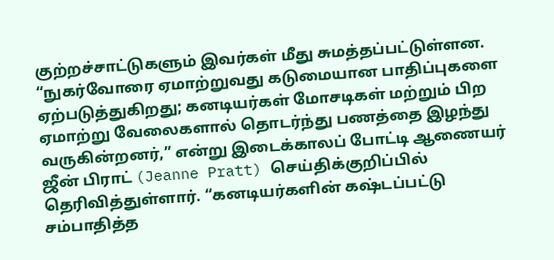குற்றச்சாட்டுகளும் இவர்கள் மீது சுமத்தப்பட்டுள்ளன.
“நுகர்வோரை ஏமாற்றுவது கடுமையான பாதிப்புகளை ஏற்படுத்துகிறது; கனடியர்கள் மோசடிகள் மற்றும் பிற ஏமாற்று வேலைகளால் தொடர்ந்து பணத்தை இழந்து வருகின்றனர்,” என்று இடைக்காலப் போட்டி ஆணையர் ஜீன் பிராட் (Jeanne Pratt) செய்திக்குறிப்பில் தெரிவித்துள்ளார். “கனடியர்களின் கஷ்டப்பட்டு சம்பாதித்த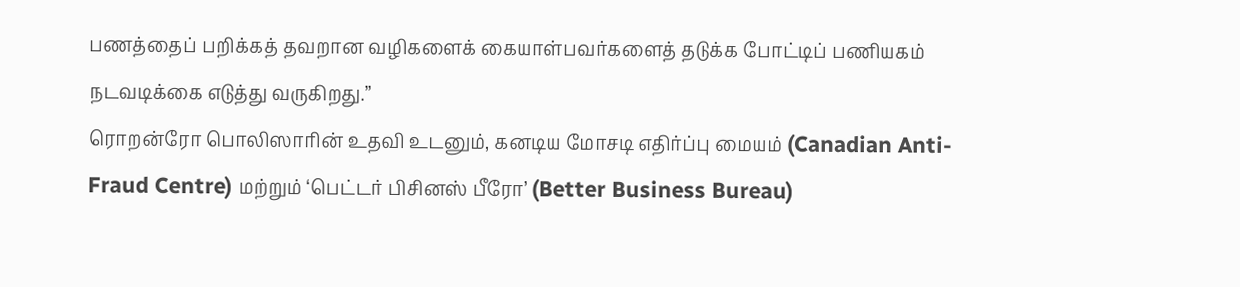பணத்தைப் பறிக்கத் தவறான வழிகளைக் கையாள்பவர்களைத் தடுக்க போட்டிப் பணியகம் நடவடிக்கை எடுத்து வருகிறது.”
ரொறன்ரோ பொலிஸாரின் உதவி உடனும், கனடிய மோசடி எதிர்ப்பு மையம் (Canadian Anti-Fraud Centre) மற்றும் ‘பெட்டர் பிசினஸ் பீரோ’ (Better Business Bureau)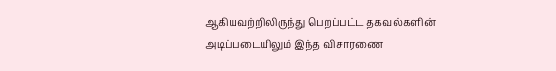ஆகியவற்றிலிருந்து பெறப்பட்ட தகவல்களின் அடிப்படையிலும் இந்த விசாரணை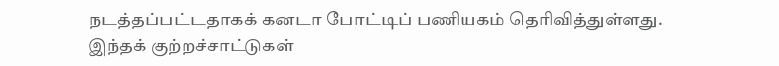நடத்தப்பட்டதாகக் கனடா போட்டிப் பணியகம் தெரிவித்துள்ளது.
இந்தக் குற்றச்சாட்டுகள்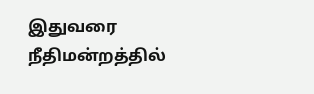இதுவரை நீதிமன்றத்தில்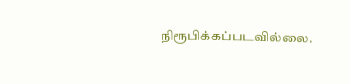நிரூபிக்கப்படவில்லை.